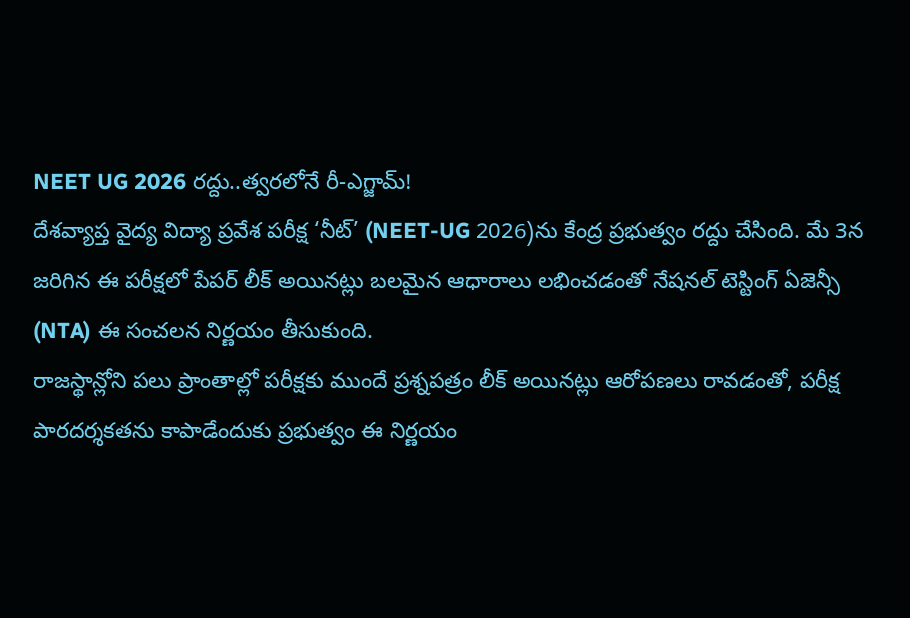NEET UG 2026 రద్దు..త్వరలోనే రీ-ఎగ్జామ్!
దేశవ్యాప్త వైద్య విద్యా ప్రవేశ పరీక్ష ‘నీట్’ (NEET-UG 2026)ను కేంద్ర ప్రభుత్వం రద్దు చేసింది. మే 3న జరిగిన ఈ పరీక్షలో పేపర్ లీక్ అయినట్లు బలమైన ఆధారాలు లభించడంతో నేషనల్ టెస్టింగ్ ఏజెన్సీ (NTA) ఈ సంచలన నిర్ణయం తీసుకుంది.
రాజస్థాన్లోని పలు ప్రాంతాల్లో పరీక్షకు ముందే ప్రశ్నపత్రం లీక్ అయినట్లు ఆరోపణలు రావడంతో, పరీక్ష పారదర్శకతను కాపాడేందుకు ప్రభుత్వం ఈ నిర్ణయం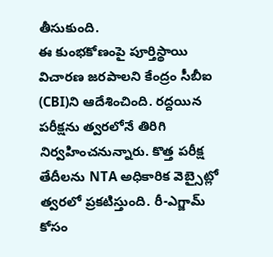తీసుకుంది.
ఈ కుంభకోణంపై పూర్తిస్థాయి విచారణ జరపాలని కేంద్రం సీబీఐ (CBI)ని ఆదేశించింది. రద్దయిన పరీక్షను త్వరలోనే తిరిగి నిర్వహించనున్నారు. కొత్త పరీక్ష తేదీలను NTA అధికారిక వెబ్సైట్లో త్వరలో ప్రకటిస్తుంది. రీ-ఎగ్జామ్ కోసం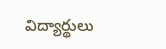విద్యార్థులు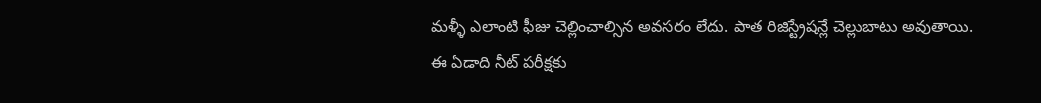మళ్ళీ ఎలాంటి ఫీజు చెల్లించాల్సిన అవసరం లేదు. పాత రిజిస్ట్రేషన్లే చెల్లుబాటు అవుతాయి.
ఈ ఏడాది నీట్ పరీక్షకు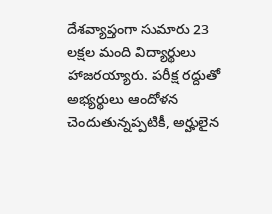దేశవ్యాప్తంగా సుమారు 23 లక్షల మంది విద్యార్థులు హాజరయ్యారు. పరీక్ష రద్దుతో అభ్యర్థులు ఆందోళన చెందుతున్నప్పటికీ, అర్హులైన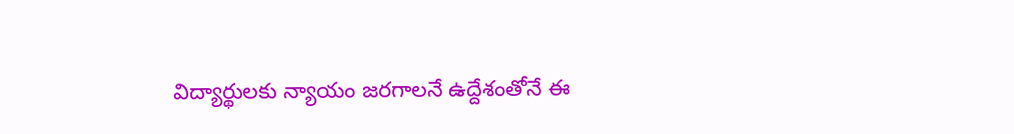విద్యార్థులకు న్యాయం జరగాలనే ఉద్దేశంతోనే ఈ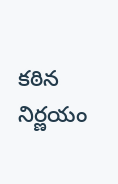కఠిన నిర్ణయం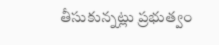తీసుకున్నట్లు ప్రభుత్వం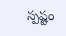స్పష్టం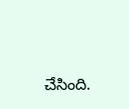చేసింది.